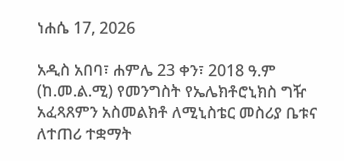ነሐሴ 17, 2026

አዲስ አበባ፣ ሐምሌ 23 ቀን፣ 2018 ዓ.ም (ከ.መ.ል.ሚ) የመንግስት የኤሌክቶሮኒክስ ግዥ አፈጻጸምን አስመልክቶ ለሚኒስቴር መስሪያ ቤቱና ለተጠሪ ተቋማት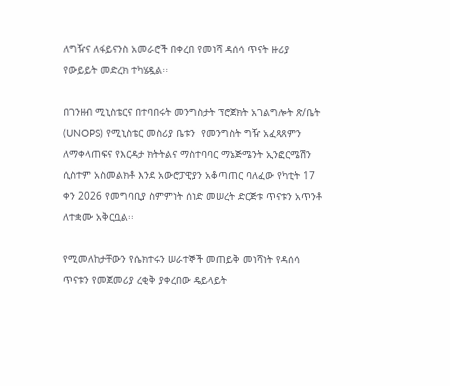ለግዥና ለፋይናንስ አመራሮች በቀረበ የመነሻ ዳሰሳ ጥናት ዙሪያ የውይይት መድረክ ተካሄዷል፡፡

በገንዘብ ሚኒስቴርና በተባበሩት መንግስታት ፕሮጀክት አገልግሎት ጽ/ቤት (UNOPS) የሚኒስቴር መስሪያ ቤቱን  የመንግስት ግዥ አፈጻጸምን ለማቀላጠፍና የእርዳታ ክትትልና ማስተባባር ማኔጅሜንት ኢንፎርሜሽን ሲስተም አስመልክቶ እንደ አውሮፓዊያን አቆጣጠር ባለፈው የካቲት 17 ቀን 2026 የመግባቢያ ስምምነት ሰነድ መሠረት ድርጅቱ ጥናቱን አጥንቶ ለተቋሙ አቅርቧል፡፡

የሚመለከታቸውን የሴክተሩን ሠራተኞች መጠይቅ መነሻነት የዳሰሳ ጥናቱን የመጀመሪያ ረቂቅ ያቀረበው ዴይላይት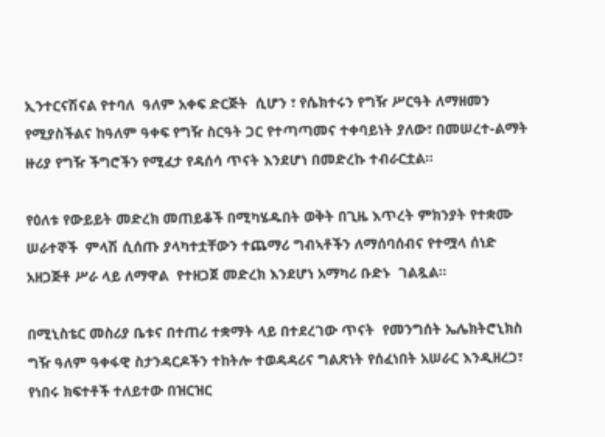ኢንተርናሽናል የተባለ  ዓለም አቀፍ ድርጅት  ሲሆን ፣ የሴክተሩን የግዥ ሥርዓት ለማዘመን የሚያስችልና ከዓለም ዓቀፍ የግዥ ስርዓት ጋር የተጣጣመና ተቀባይነት ያለው፣ በመሠረተ-ልማት ዙሪያ የግዥ ችግሮችን የሚፈታ የዳሰሳ ጥናት እንደሆነ በመድረኩ ተብራርቷል፡፡

የዕለቱ የውይይት መድረክ መጠይቆች በሚካሄዱበት ወቅት በጊዜ እጥረት ምክንያት የተቋሙ ሠራተኞች  ምላሽ ሲሰጡ ያላካተቷቸውን ተጨማሪ ግብኣቶችን ለማሰባሰብና የተሟላ ሰነድ አዘጋጅቶ ሥራ ላይ ለማዋል  የተዘጋጀ መድረክ እንደሆነ አማካሪ ቡድኑ  ገልጿል፡፡

በሚኒስቴር መስሪያ ቤቱና በተጠሪ ተቋማት ላይ በተደረገው ጥናት  የመንግሰት ኤሌክትሮኒክስ ግዥ ዓለም ዓቀፋዊ ስታንዳርዶችን ተከትሎ ተወዳዳሪና ግልጽነት የሰፈነበት አሠራር እንዲዘረጋ፣ የነበሩ ክፍተቶች ተለይተው በዝርዝር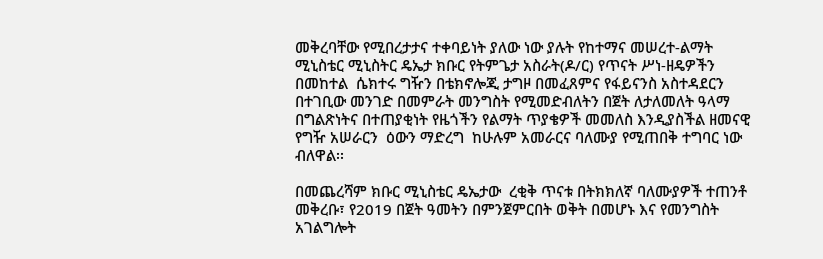መቅረባቸው የሚበረታታና ተቀባይነት ያለው ነው ያሉት የከተማና መሠረተ-ልማት ሚኒስቴር ሚኒስትር ዴኤታ ክቡር የትምጌታ አስራት(ዶ/ር) የጥናት ሥነ-ዘዴዎችን በመከተል  ሴክተሩ ግዥን በቴክኖሎጂ ታግዞ በመፈጸምና የፋይናንስ አስተዳደርን በተገቢው መንገድ በመምራት መንግስት የሚመድብለትን በጀት ለታለመለት ዓላማ በግልጽነትና በተጠያቂነት የዜጎችን የልማት ጥያቄዎች መመለስ እንዲያስችል ዘመናዊ የግዥ አሠራርን  ዕውን ማድረግ  ከሁሉም አመራርና ባለሙያ የሚጠበቅ ተግባር ነው ብለዋል፡፡

በመጨረሻም ክቡር ሚኒስቴር ዴኤታው  ረቂቅ ጥናቱ በትክክለኛ ባለሙያዎች ተጠንቶ መቅረቡ፣ የ2019 በጀት ዓመትን በምንጀምርበት ወቅት በመሆኑ እና የመንግስት አገልግሎት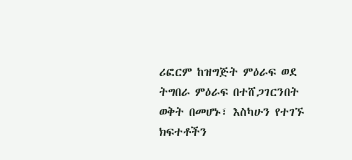ሪፎርም ከዝግጅት ምዕራፍ ወደ ትግበራ ምዕራፍ በተሸጋገርንበት ወቅት በመሆኑ፣ እስካሁን የተገኙ ክፍተቶችን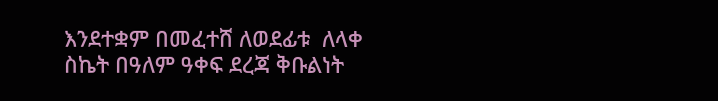እንደተቋም በመፈተሸ ለወደፊቱ  ለላቀ ስኬት በዓለም ዓቀፍ ደረጃ ቅቡልነት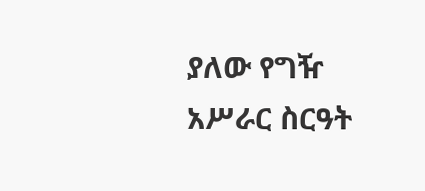ያለው የግዥ አሥራር ስርዓት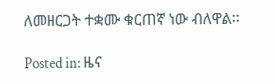ለመዘርጋት ተቋሙ ቁርጠኛ ነው ብለዋል፡፡

Posted in: ዜና